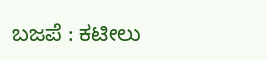ಬಜಪೆ : ಕಟೀಲು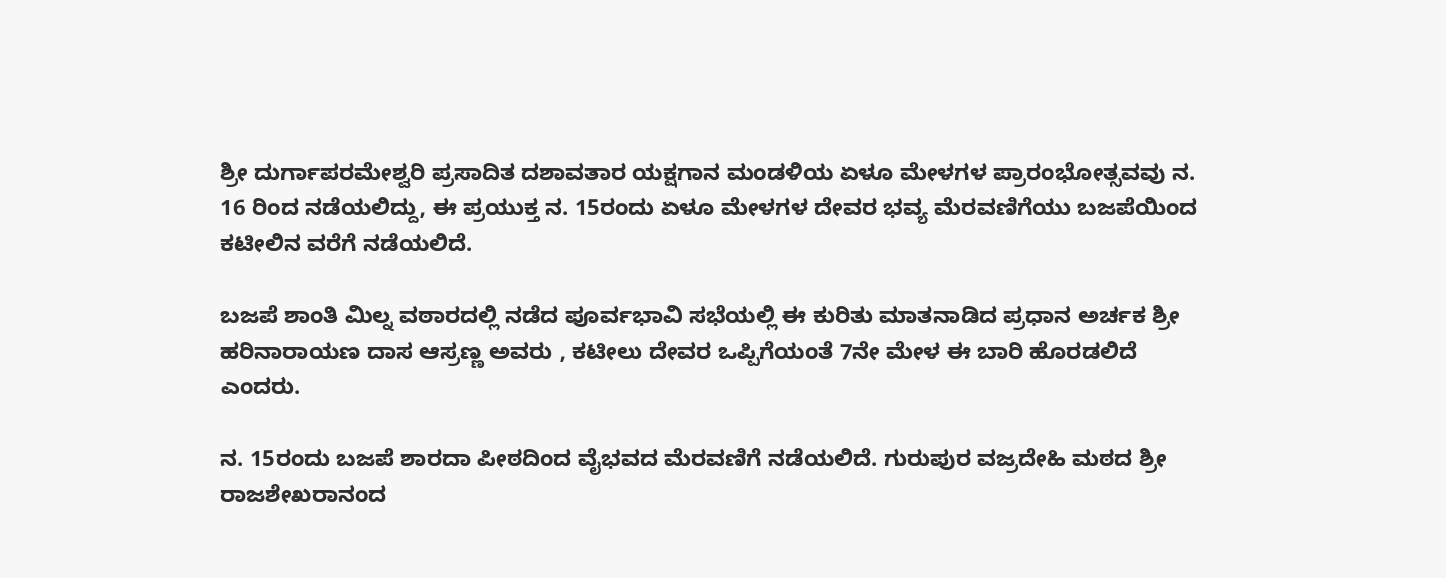ಶ್ರೀ ದುರ್ಗಾಪರಮೇಶ್ವರಿ ಪ್ರಸಾದಿತ ದಶಾವತಾರ ಯಕ್ಷಗಾನ ಮಂಡಳಿಯ ಏಳೂ ಮೇಳಗಳ ಪ್ರಾರಂಭೋತ್ಸವವು ನ. 16 ರಿಂದ ನಡೆಯಲಿದ್ದು, ಈ ಪ್ರಯುಕ್ತ ನ. 15ರಂದು ಏಳೂ ಮೇಳಗಳ ದೇವರ ಭವ್ಯ ಮೆರವಣಿಗೆಯು ಬಜಪೆಯಿಂದ ಕಟೀಲಿನ ವರೆಗೆ ನಡೆಯಲಿದೆ.

ಬಜಪೆ ಶಾಂತಿ ಮಿಲ್ನ ವಠಾರದಲ್ಲಿ ನಡೆದ ಪೂರ್ವಭಾವಿ ಸಭೆಯಲ್ಲಿ ಈ ಕುರಿತು ಮಾತನಾಡಿದ ಪ್ರಧಾನ ಅರ್ಚಕ ಶ್ರೀ ಹರಿನಾರಾಯಣ ದಾಸ ಆಸ್ರಣ್ಣ ಅವರು , ಕಟೀಲು ದೇವರ ಒಪ್ಪಿಗೆಯಂತೆ 7ನೇ ಮೇಳ ಈ ಬಾರಿ ಹೊರಡಲಿದೆ ಎಂದರು.

ನ. 15ರಂದು ಬಜಪೆ ಶಾರದಾ ಪೀಠದಿಂದ ವೈಭವದ ಮೆರವಣಿಗೆ ನಡೆಯಲಿದೆ. ಗುರುಪುರ ವಜ್ರದೇಹಿ ಮಠದ ಶ್ರೀ ರಾಜಶೇಖರಾನಂದ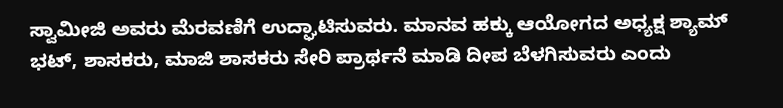ಸ್ವಾಮೀಜಿ ಅವರು ಮೆರವಣಿಗೆ ಉದ್ಘಾಟಿಸುವರು. ಮಾನವ ಹಕ್ಕು ಆಯೋಗದ ಅಧ್ಯಕ್ಷ ಶ್ಯಾಮ್ ಭಟ್, ಶಾಸಕರು, ಮಾಜಿ ಶಾಸಕರು ಸೇರಿ ಪ್ರಾರ್ಥನೆ ಮಾಡಿ ದೀಪ ಬೆಳಗಿಸುವರು ಎಂದು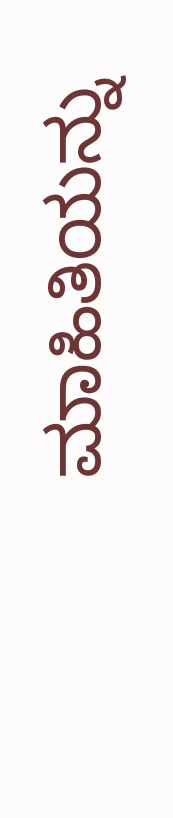ಮಾಹಿತಿಯನ್ನು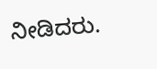ನೀಡಿದರು.